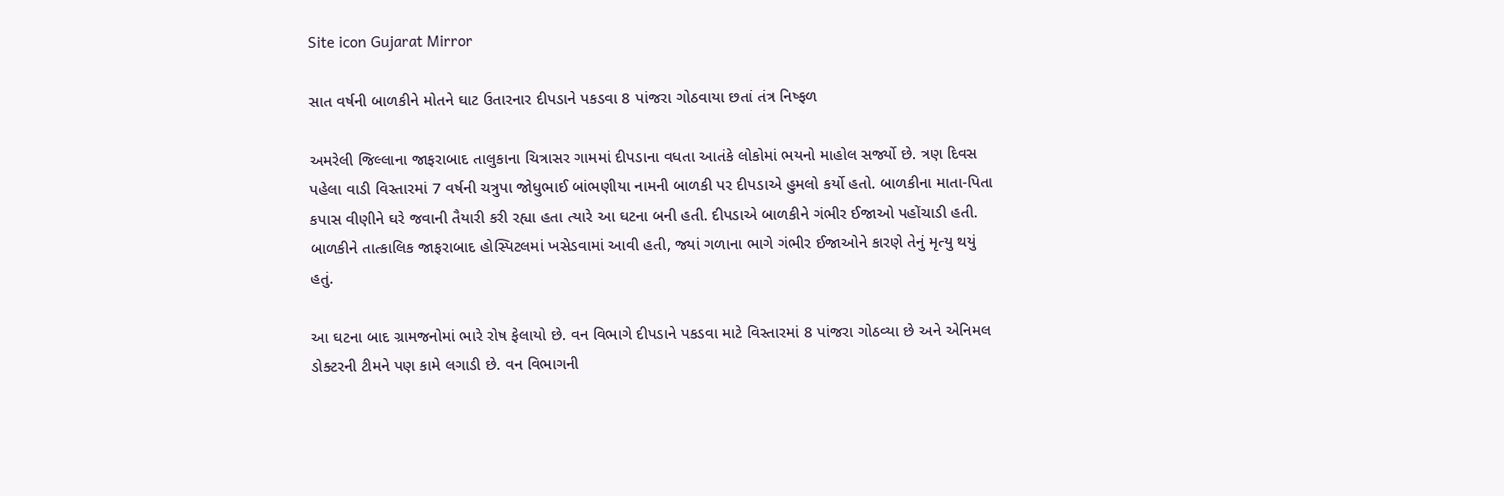Site icon Gujarat Mirror

સાત વર્ષની બાળકીને મોતને ઘાટ ઉતારનાર દીપડાને પકડવા 8 પાંજરા ગોઠવાયા છતાં તંત્ર નિષ્ફળ

અમરેલી જિલ્લાના જાફરાબાદ તાલુકાના ચિત્રાસર ગામમાં દીપડાના વધતા આતંકે લોકોમાં ભયનો માહોલ સર્જ્યો છે. ત્રણ દિવસ પહેલા વાડી વિસ્તારમાં 7 વર્ષની ચત્રુપા જોધુભાઈ બાંભણીયા નામની બાળકી પર દીપડાએ હુમલો કર્યો હતો. બાળકીના માતા-પિતા કપાસ વીણીને ઘરે જવાની તૈયારી કરી રહ્યા હતા ત્યારે આ ઘટના બની હતી. દીપડાએ બાળકીને ગંભીર ઈજાઓ પહોંચાડી હતી. બાળકીને તાત્કાલિક જાફરાબાદ હોસ્પિટલમાં ખસેડવામાં આવી હતી, જ્યાં ગળાના ભાગે ગંભીર ઈજાઓને કારણે તેનું મૃત્યુ થયું હતું.

આ ઘટના બાદ ગ્રામજનોમાં ભારે રોષ ફેલાયો છે. વન વિભાગે દીપડાને પકડવા માટે વિસ્તારમાં 8 પાંજરા ગોઠવ્યા છે અને એનિમલ ડોક્ટરની ટીમને પણ કામે લગાડી છે. વન વિભાગની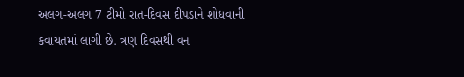અલગ-અલગ 7 ટીમો રાત-દિવસ દીપડાને શોધવાની કવાયતમાં લાગી છે. ત્રણ દિવસથી વન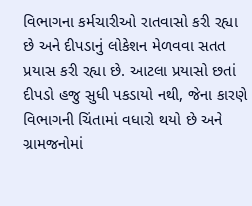વિભાગના કર્મચારીઓ રાતવાસો કરી રહ્યા છે અને દીપડાનું લોકેશન મેળવવા સતત પ્રયાસ કરી રહ્યા છે. આટલા પ્રયાસો છતાં દીપડો હજુ સુધી પકડાયો નથી, જેના કારણે વિભાગની ચિંતામાં વધારો થયો છે અને ગ્રામજનોમાં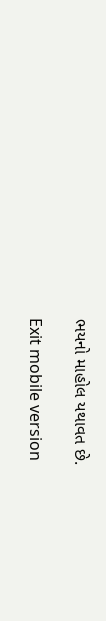ભયનો માહોલ યથાવત છે.

Exit mobile version